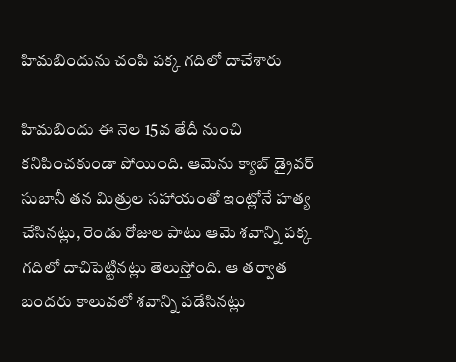హిమబిందును చంపి పక్క గదిలో దాచేశారు

హిమబిందు ఈ నెల 15వ తేదీ నుంచి కనిపించకుండా పోయింది. ఆమెను క్యాబ్ డ్రైవర్ సుబానీ తన మిత్రుల సహాయంతో ఇంట్లోనే హత్య చేసినట్లు, రెండు రోజుల పాటు ఆమె శవాన్ని పక్క గదిలో దాచిపెట్టినట్లు తెలుస్తోంది. ఆ తర్వాత బందరు కాలువలో శవాన్ని పడేసినట్లు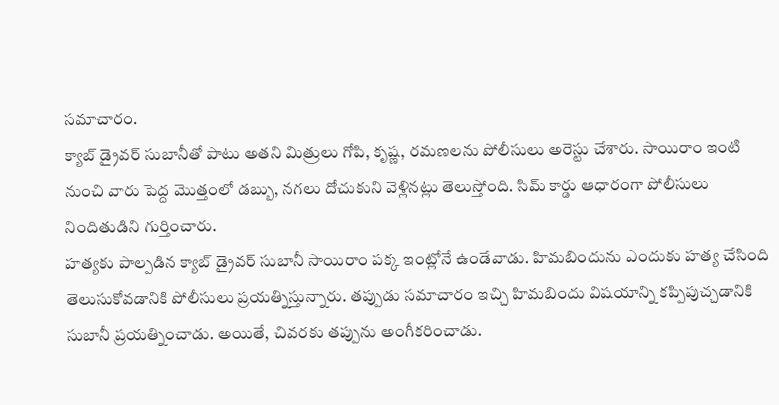సమాచారం.
క్యాబ్ డ్రైవర్ సుబానీతో పాటు అతని మిత్రులు గోపి, కృష్ణ, రమణలను పోలీసులు అరెస్టు చేశారు. సాయిరాం ఇంటి నుంచి వారు పెద్ద మొత్తంలో డబ్బు, నగలు దోచుకుని వెళ్లినట్లు తెలుస్తోంది. సిమ్ కార్డు ఆధారంగా పోలీసులు నిందితుడిని గుర్తించారు.
హత్యకు పాల్పడిన క్యాబ్ డ్రైవర్ సుబానీ సాయిరాం పక్క ఇంట్లోనే ఉండేవాడు. హిమబిందును ఎందుకు హత్య చేసింది తెలుసుకోవడానికి పోలీసులు ప్రయత్నిస్తున్నారు. తప్పుడు సమాచారం ఇచ్చి హిమబిందు విషయాన్ని కప్పిపుచ్చడానికి సుబానీ ప్రయత్నించాడు. అయితే, చివరకు తప్పును అంగీకరించాడు.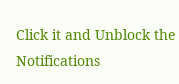Click it and Unblock the Notifications